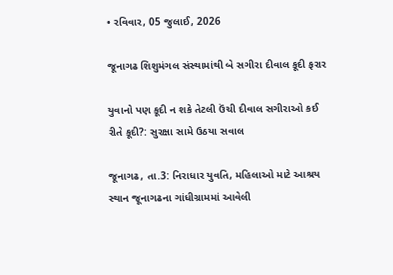• રવિવાર, 05 જુલાઈ, 2026

જૂનાગઢ શિશુમંગલ સંસ્થામાંથી બે સગીરા દીવાલ કૂદી ફરાર

યુવાનો પણ કૂદી ન શકે તેટલી ઉંચી દીવાલ સગીરાઓ કઈ રીતે કૂદી?: સુરક્ષા સામે ઉઠયા સવાલ

જૂનાગઢ, તા.3: નિરાધાર યુવતિ, મહિલાઓ માટે આશ્રય સ્થાન જૂનાગઢના ગાંધીગ્રામમાં આવેલી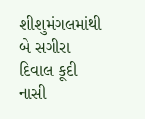શીશુમંગલમાંથી બે સગીરા દિવાલ કૂદી નાસી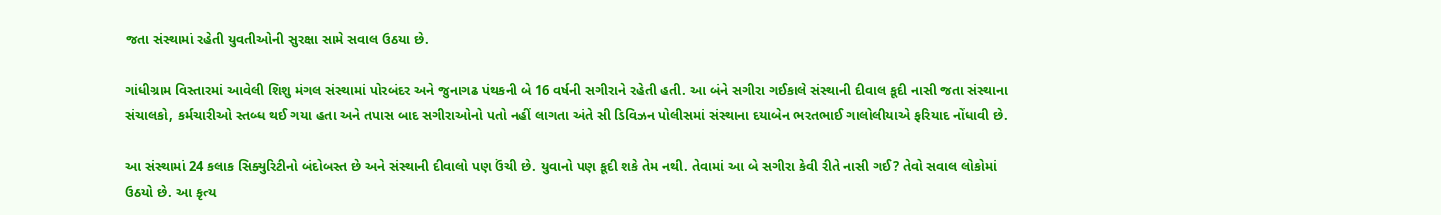જતા સંસ્થામાં રહેતી યુવતીઓની સુરક્ષા સામે સવાલ ઉઠયા છે.

ગાંધીગ્રામ વિસ્તારમાં આવેલી શિશુ મંગલ સંસ્થામાં પોરબંદર અને જુનાગઢ પંથકની બે 16 વર્ષની સગીરાને રહેતી હતી. આ બંને સગીરા ગઈકાલે સંસ્થાની દીવાલ કૂદી નાસી જતા સંસ્થાના સંચાલકો, કર્મચારીઓ સ્તબ્ધ થઈ ગયા હતા અને તપાસ બાદ સગીરાઓનો પતો નહીં લાગતા અંતે સી ડિવિઝન પોલીસમાં સંસ્થાના દયાબેન ભરતભાઈ ગાલોલીયાએ ફરિયાદ નોંધાવી છે.

આ સંસ્થામાં 24 કલાક સિક્યુરિટીનો બંદોબસ્ત છે અને સંસ્થાની દીવાલો પણ ઉંચી છે. યુવાનો પણ કૂદી શકે તેમ નથી. તેવામાં આ બે સગીરા કેવી રીતે નાસી ગઈ? તેવો સવાલ લોકોમાં ઉઠયો છે. આ કૃત્ય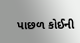પાછળ કોઈની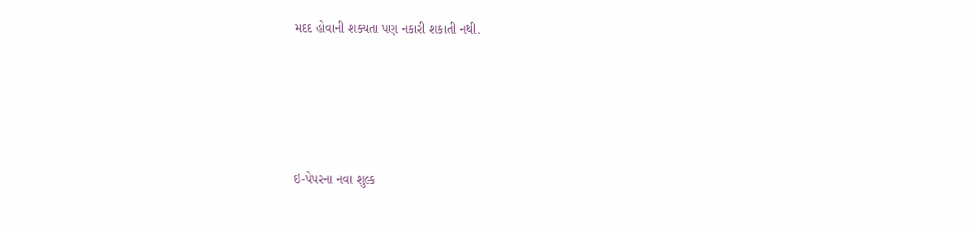મદદ હોવાની શક્યતા પણ નકારી શકાતી નથી.





ઇ-પેપરના નવા શુલ્ક